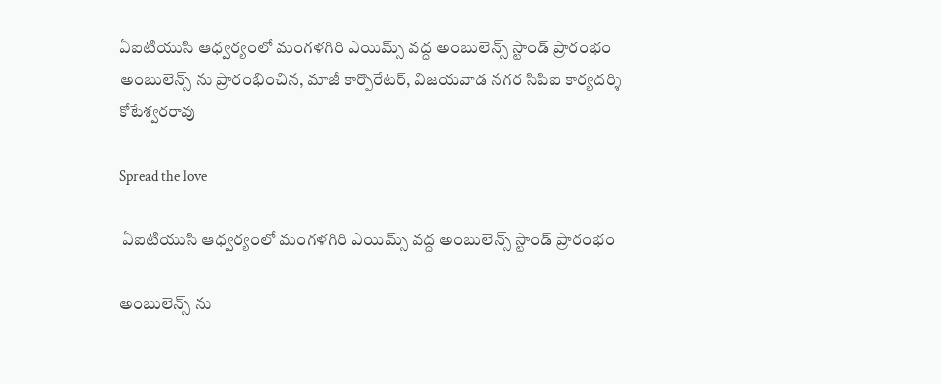ఏఐటియుసి ఆధ్వర్యంలో మంగళగిరి ఎయిమ్స్ వద్ద అంబులెన్స్ స్టాండ్ ప్రారంభం అంబులెన్స్ ను ప్రారంభించిన, మాజీ కార్పొరేటర్, విజయవాడ నగర సిపిఐ కార్యదర్శి కోటేశ్వరరావు

Spread the love

 ఏఐటియుసి ఆధ్వర్యంలో మంగళగిరి ఎయిమ్స్ వద్ద అంబులెన్స్ స్టాండ్ ప్రారంభం

అంబులెన్స్ ను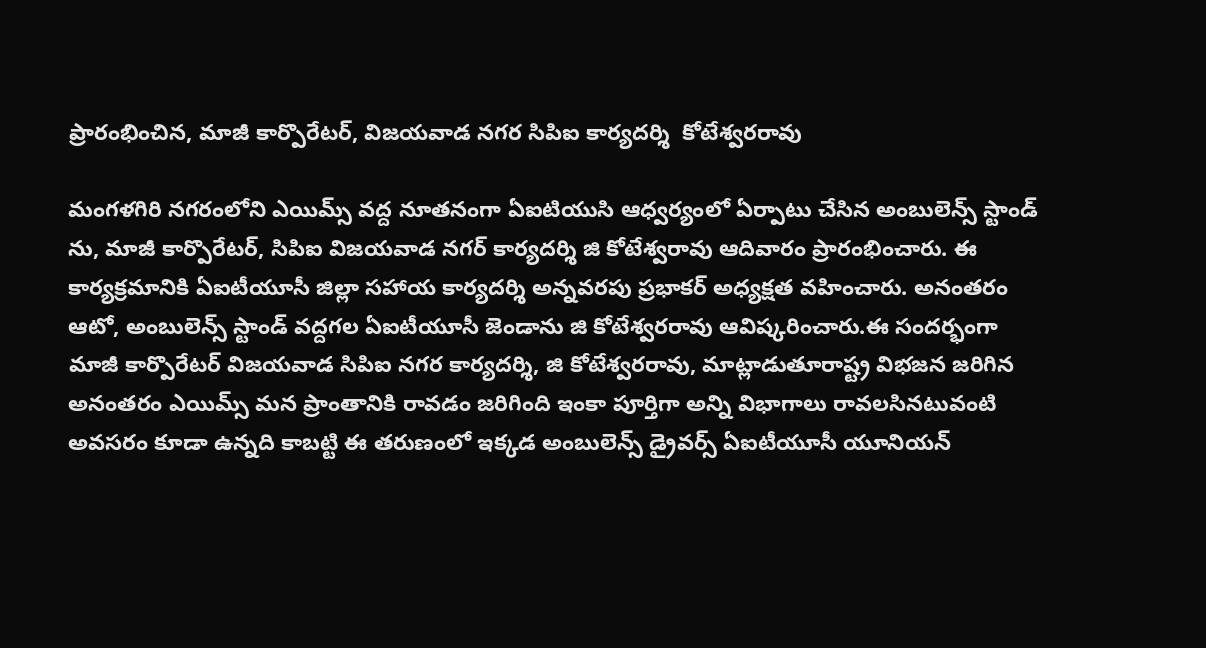ప్రారంభించిన, మాజీ కార్పొరేటర్, విజయవాడ నగర సిపిఐ కార్యదర్శి  కోటేశ్వరరావు

మంగళగిరి నగరంలోని ఎయిమ్స్ వద్ద నూతనంగా ఏఐటియుసి ఆధ్వర్యంలో ఏర్పాటు చేసిన అంబులెన్స్ స్టాండ్ ను, మాజీ కార్పొరేటర్, సిపిఐ విజయవాడ నగర్ కార్యదర్శి జి కోటేశ్వరావు ఆదివారం ప్రారంభించారు. ఈ కార్యక్రమానికి ఏఐటీయూసీ జిల్లా సహాయ కార్యదర్శి అన్నవరపు ప్రభాకర్ అధ్యక్షత వహించారు. అనంతరం ఆటో, అంబులెన్స్ స్టాండ్ వద్దగల ఏఐటీయూసీ జెండాను జి కోటేశ్వరరావు ఆవిష్కరించారు.ఈ సందర్భంగా మాజీ కార్పొరేటర్ విజయవాడ సిపిఐ నగర కార్యదర్శి, జి కోటేశ్వరరావు, మాట్లాడుతూరాష్ట్ర విభజన జరిగిన అనంతరం ఎయిమ్స్ మన ప్రాంతానికి రావడం జరిగింది ఇంకా పూర్తిగా అన్ని విభాగాలు రావలసినటువంటి అవసరం కూడా ఉన్నది కాబట్టి ఈ తరుణంలో ఇక్కడ అంబులెన్స్ డ్రైవర్స్ ఏఐటీయూసీ యూనియన్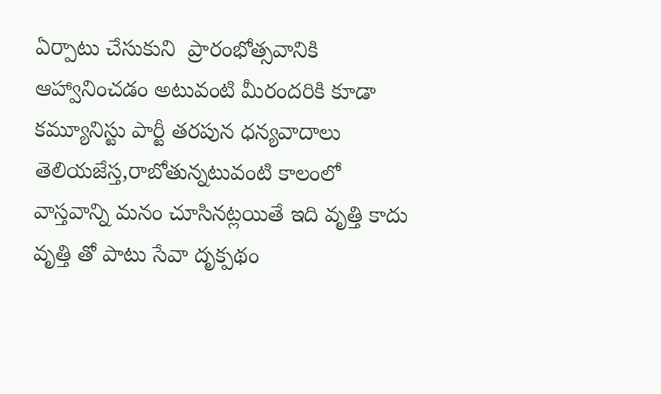ఏర్పాటు చేసుకుని  ప్రారంభోత్సవానికి ఆహ్వానించడం అటువంటి మీరందరికి కూడా కమ్యూనిస్టు పార్టీ తరపున ధన్యవాదాలు తెలియజేస్త,రాబోతున్నటువంటి కాలంలో వాస్తవాన్ని మనం చూసినట్లయితే ఇది వృత్తి కాదు వృత్తి తో పాటు సేవా దృక్పథం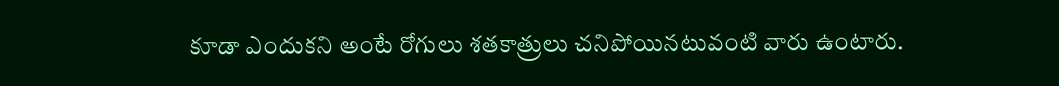కూడా ఎందుకని అంటే రోగులు శతకాత్రులు చనిపోయినటువంటి వారు ఉంటారు.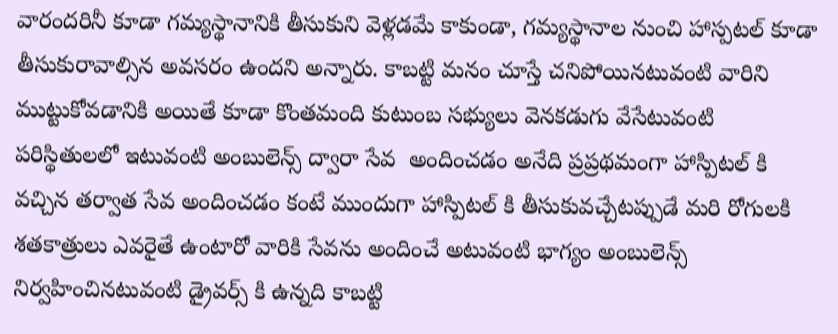వారందరినీ కూడా గమ్యస్థానానికి తీసుకుని వెళ్లడమే కాకుండా, గమ్యస్థానాల నుంచి హాస్పటల్ కూడా తీసుకురావాల్సిన అవసరం ఉందని అన్నారు. కాబట్టి మనం చూస్తే చనిపోయినటువంటి వారిని ముట్టుకోవడానికి అయితే కూడా కొంతమంది కుటుంబ సభ్యులు వెనకడుగు వేసేటువంటి పరిస్థితులలో ఇటువంటి అంబులెన్స్ ద్వారా సేవ  అందించడం అనేది ప్రప్రథమంగా హాస్పిటల్ కి వచ్చిన తర్వాత సేవ అందించడం కంటే ముందుగా హాస్పిటల్ కి తీసుకువచ్చేటప్పుడే మరి రోగులకి శతకాత్రులు ఎవరైతే ఉంటారో వారికి సేవను అందించే అటువంటి భాగ్యం అంబులెన్స్ నిర్వహించినటువంటి డ్రైవర్స్ కి ఉన్నది కాబట్టి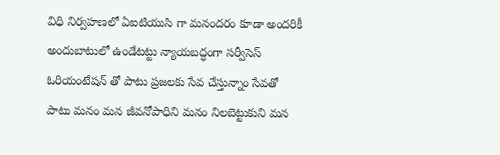విధి నిర్వహణలో ఏఐటియుసి గా మనందరం కూడా అందరికీ అందుబాటులో ఉండేటట్టు న్యాయబద్ధంగా సర్వీసెస్ ఓరియంటేషన్ తో పాటు ప్రజలకు సేవ చేస్తున్నాం సేవతో పాటు మనం మన జీవనోపాధిని మనం నిలబెట్టుకుని మన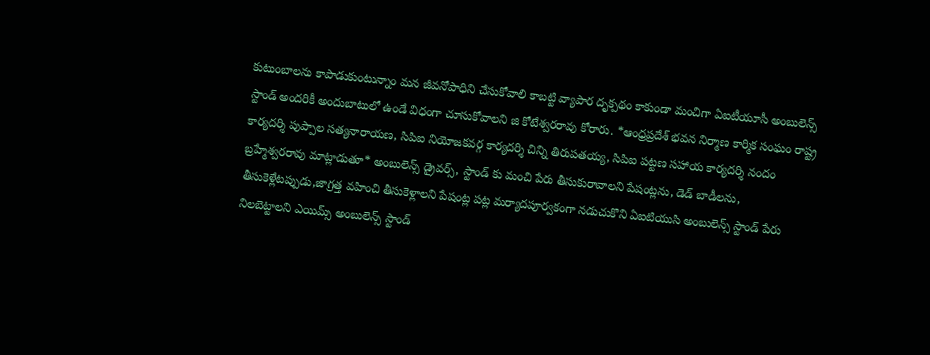కుటుంబాలను కాపాడుకుంటున్నాం మన జీవనోపాధిని చేసుకోవాలి కాబట్టి వ్యాపార దృక్పథం కాకుండా మంచిగా ఏఐటీయూసీ అంబులెన్స్ స్టాండ్ అందరికీ అందుబాటులో ఉండే విధంగా చూసుకోవాలని జి కోటేశ్వరరావు కోరారు. *ఆంధ్రప్రదేశ్ భవన నిర్మాణ కార్మిక సంఘం రాష్ట్ర కార్యదర్శి పుప్పాల సత్యనారాయణ, సిపిఐ నియోజకవర్గ కార్యదర్శి చిన్ని తిరుపతయ్య, సిపిఐ పట్టణ సహాయ కార్యదర్శి నందం బ్రహ్మేశ్వరరావు మాట్లాడుతూ* అంబులెన్స్ డ్రైవర్స్, స్టాండ్ కు మంచి పేరు తీసుకురావాలని పేషంట్లను, డెడ్ బాడీలను, తీసుకెళ్లేటప్పుడు,జాగ్రత్త వహించి తీసుకెళ్లాలని పేషంట్ల పట్ల మర్యాదపూర్వకంగా నడుచుకొని ఏఐటియుసి అంబులెన్స్ స్టాండ్ పేరు నిలబెట్టాలని ఎయిమ్స్ అంబులెన్స్ స్టాండ్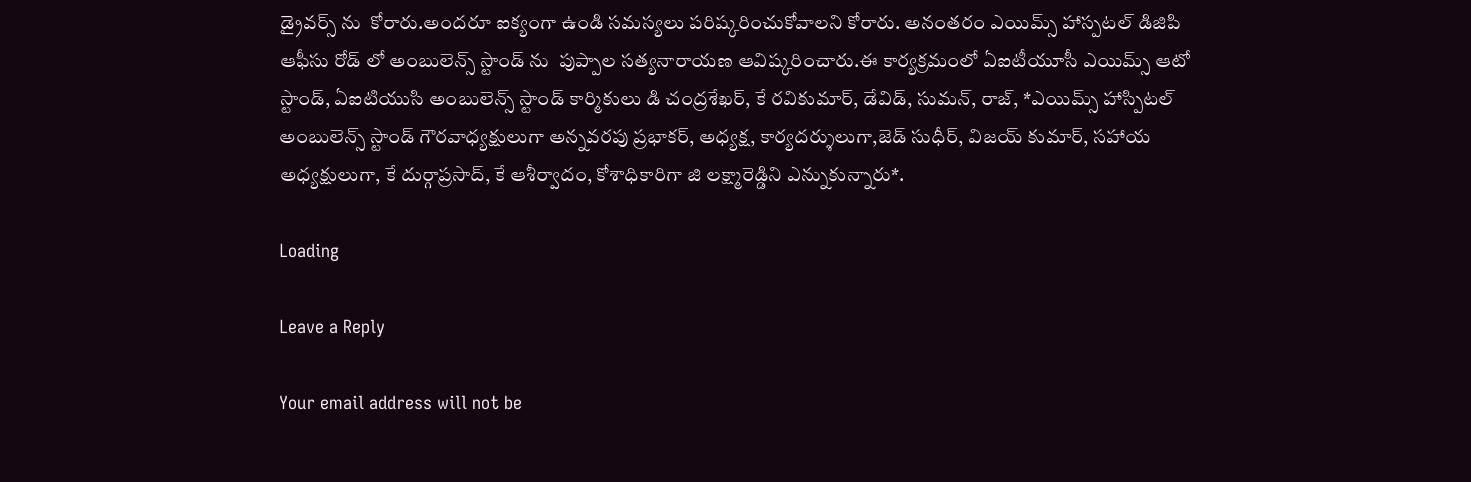డ్రైవర్స్ ను  కోరారు.అందరూ ఐక్యంగా ఉండి సమస్యలు పరిష్కరించుకోవాలని కోరారు. అనంతరం ఎయిమ్స్ హాస్పటల్ డిజిపి ఆఫీసు రోడ్ లో అంబులెన్స్ స్టాండ్ ను  పుప్పాల సత్యనారాయణ ఆవిష్కరించారు.ఈ కార్యక్రమంలో ఏఐటీయూసీ ఎయిమ్స్ ఆటో స్టాండ్, ఏఐటియుసి అంబులెన్స్ స్టాండ్ కార్మికులు డి చంద్రశేఖర్, కే రవికుమార్, డేవిడ్, సుమన్, రాజ్, *ఎయిమ్స్ హాస్పిటల్ అంబులెన్స్ స్టాండ్ గౌరవాధ్యక్షులుగా అన్నవరపు ప్రభాకర్, అధ్యక్ష, కార్యదర్శులుగా,జెడ్ సుధీర్, విజయ్ కుమార్, సహాయ అధ్యక్షులుగా, కే దుర్గాప్రసాద్, కే ఆశీర్వాదం, కోశాధికారిగా జి లక్ష్మారెడ్డిని ఎన్నుకున్నారు*.

Loading

Leave a Reply

Your email address will not be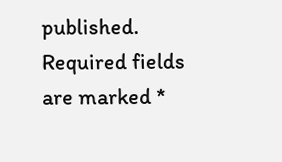published. Required fields are marked *